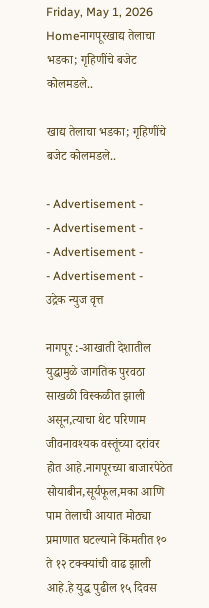Friday, May 1, 2026
Homeनागपूरखाद्य तेलाचा भडका; गृहिणींचे बजेट कोलमडले..

खाद्य तेलाचा भडका; गृहिणींचे बजेट कोलमडले..

- Advertisement -
- Advertisement -
- Advertisement -
- Advertisement -
उद्रेक न्युज वृत्त

नागपूर :-आखाती देशातील युद्धामुळे जागतिक पुरवठा साखळी विस्कळीत झाली असून,त्याचा थेट परिणाम जीवनावश्यक वस्तूंच्या दरांवर होत आहे.नागपूरच्या बाजारपेठेत सोयाबीन,सूर्यफूल,मका आणि पाम तेलाची आयात मोठ्या प्रमाणात घटल्याने किंमतीत १० ते १२ टक्क्यांची वाढ झाली आहे.हे युद्ध पुढील १५ दिवस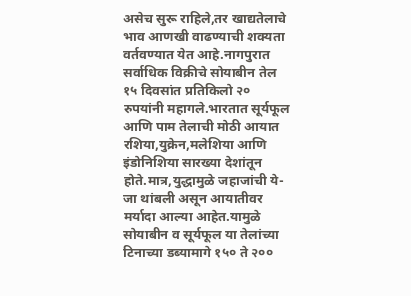असेच सुरू राहिले,तर खाद्यतेलाचे भाव आणखी वाढण्याची शक्यता वर्तवण्यात येत आहे.नागपुरात सर्वाधिक विक्रीचे सोयाबीन तेल १५ दिवसांत प्रतिकिलो २० रुपयांनी महागले.भारतात सूर्यफूल आणि पाम तेलाची मोठी आयात रशिया,युक्रेन,मलेशिया आणि इंडोनिशिया सारख्या देशांतून होते.मात्र,युद्धामुळे जहाजांची ये-जा थांबली असून आयातीवर मर्यादा आल्या आहेत.यामुळे सोयाबीन व सूर्यफूल या तेलांच्या टिनाच्या डब्यामागे १५० ते २००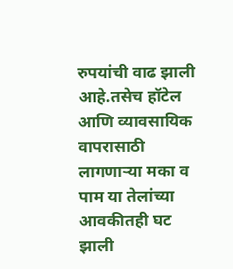रुपयांची वाढ झाली आहे.तसेच हॉटेल आणि व्यावसायिक वापरासाठी लागणाऱ्या मका व पाम या तेलांच्या आवकीतही घट झाली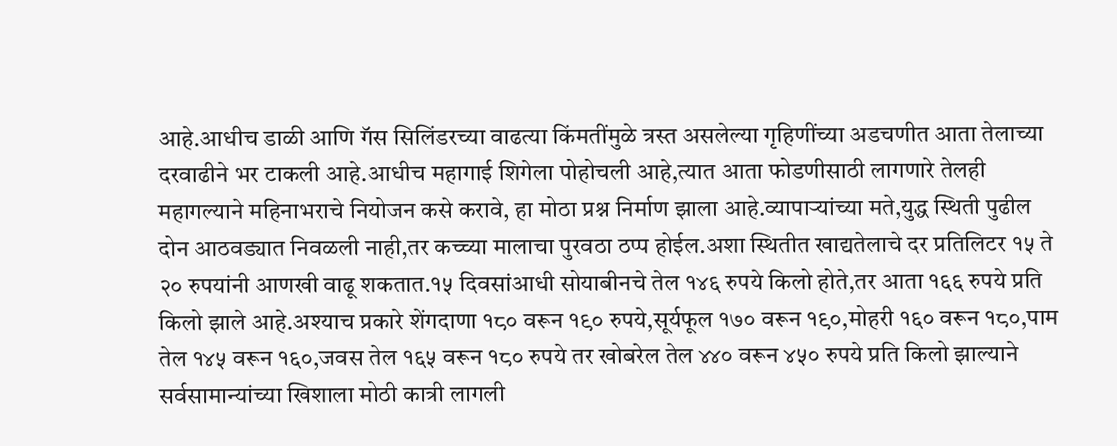आहे.आधीच डाळी आणि गॅस सिलिंडरच्या वाढत्या किंमतींमुळे त्रस्त असलेल्या गृहिणींच्या अडचणीत आता तेलाच्या दरवाढीने भर टाकली आहे.आधीच महागाई शिगेला पोहोचली आहे,त्यात आता फोडणीसाठी लागणारे तेलही महागल्याने महिनाभराचे नियोजन कसे करावे, हा मोठा प्रश्न निर्माण झाला आहे.व्यापाऱ्यांच्या मते,युद्ध स्थिती पुढील दोन आठवड्यात निवळली नाही,तर कच्च्या मालाचा पुरवठा ठप्प होईल.अशा स्थितीत खाद्यतेलाचे दर प्रतिलिटर १५ ते २० रुपयांनी आणखी वाढू शकतात.१५ दिवसांआधी सोयाबीनचे तेल १४६ रुपये किलो होते,तर आता १६६ रुपये प्रति किलो झाले आहे.अश्याच प्रकारे शेंगदाणा १८० वरून १९० रुपये,सूर्यफूल १७० वरून १९०,मोहरी १६० वरून १८०,पाम तेल १४५ वरून १६०,जवस तेल १६५ वरून १८० रुपये तर खोबरेल तेल ४४० वरून ४५० रुपये प्रति किलो झाल्याने सर्वसामान्यांच्या खिशाला मोठी कात्री लागली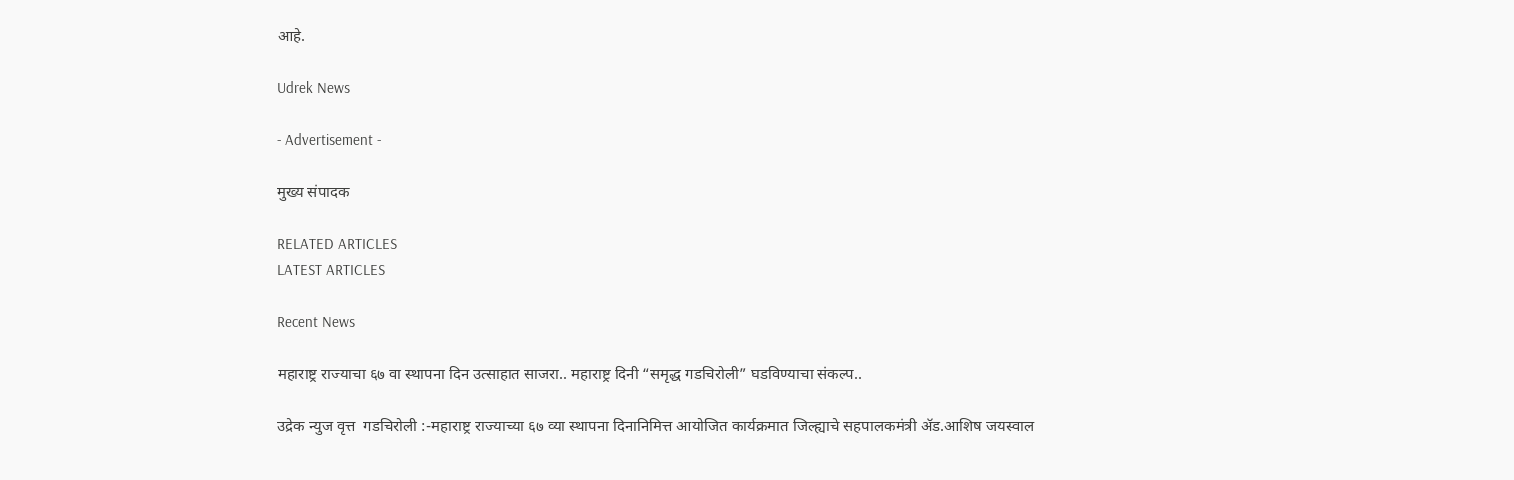आहे.

Udrek News

- Advertisement -

मुख्य संपादक

RELATED ARTICLES
LATEST ARTICLES

Recent News

महाराष्ट्र राज्याचा ६७ वा स्थापना दिन उत्साहात साजरा.. महाराष्ट्र दिनी “समृद्ध गडचिरोली” घडविण्याचा संकल्प..

उद्रेक न्युज वृत्त  गडचिरोली :-महाराष्ट्र राज्याच्या ६७ व्या स्थापना दिनानिमित्त आयोजित कार्यक्रमात जिल्ह्याचे सहपालकमंत्री ॲड.आशिष जयस्वाल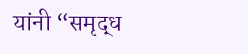यांनी “समृद्ध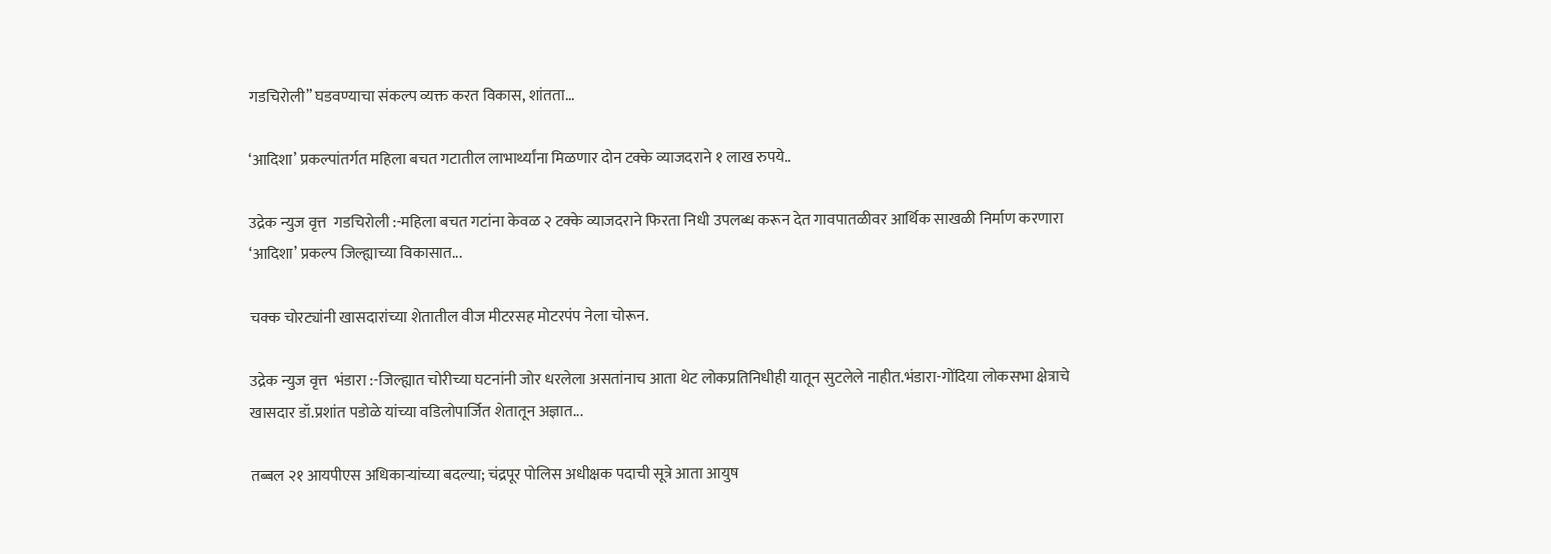गडचिरोली” घडवण्याचा संकल्प व्यक्त करत विकास, शांतता...

‘आदिशा’ प्रकल्पांतर्गत महिला बचत गटातील लाभार्थ्यांना मिळणार दोन टक्के व्याजदराने १ लाख रुपये..

उद्रेक न्युज वृत्त  गडचिरोली :-महिला बचत गटांना केवळ २ टक्के व्याजदराने फिरता निधी उपलब्ध करून देत गावपातळीवर आर्थिक साखळी निर्माण करणारा ‘आदिशा’ प्रकल्प जिल्ह्याच्या विकासात...

चक्क चोरट्यांनी खासदारांच्या शेतातील वीज मीटरसह मोटरपंप नेला चोरून.

उद्रेक न्युज वृत्त  भंडारा :-जिल्ह्यात चोरीच्या घटनांनी जोर धरलेला असतांनाच आता थेट लोकप्रतिनिधीही यातून सुटलेले नाहीत.भंडारा-गोंदिया लोकसभा क्षेत्राचे खासदार डॉ.प्रशांत पडोळे यांच्या वडिलोपार्जित शेतातून अज्ञात...

तब्बल २१ आयपीएस अधिकाऱ्यांच्या बदल्या; चंद्रपूर पोलिस अधीक्षक पदाची सूत्रे आता आयुष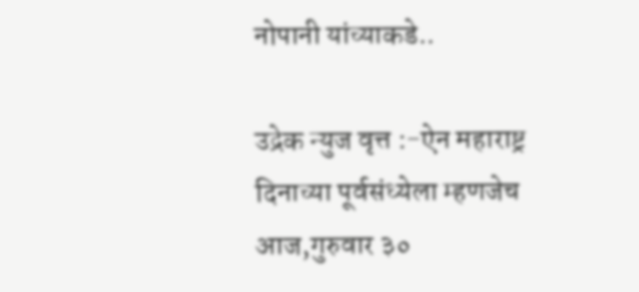नोपानी यांच्याकडे..

उद्रेक न्युज वृत्त :-ऐन महाराष्ट्र दिनाच्या पूर्वसंध्येला म्हणजेच आज,गुरुवार ३०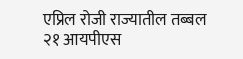एप्रिल रोजी राज्यातील तब्बल २१ आयपीएस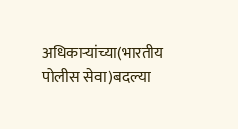अधिकाऱ्यांच्या(भारतीय पोलीस सेवा)बदल्या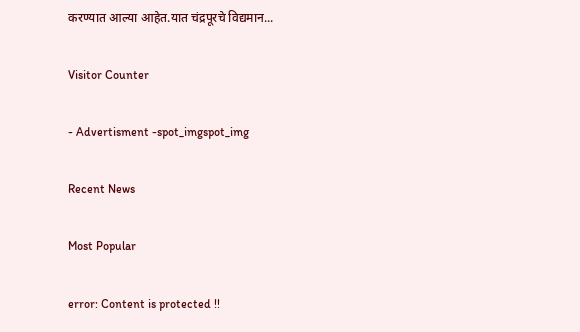करण्यात आल्या आहेत.यात चंद्रपूरचे विद्यमान...

Visitor Counter

- Advertisment -spot_imgspot_img

Recent News

Most Popular

error: Content is protected !!